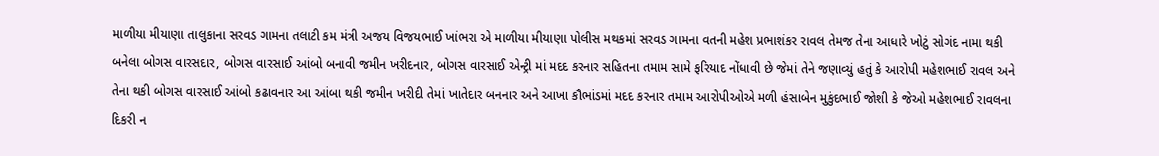માળીયા મીયાણા તાલુકાના સરવડ ગામના તલાટી કમ મંત્રી અજય વિજયભાઈ ખાંભરા એ માળીયા મીયાણા પોલીસ મથકમાં સરવડ ગામના વતની મહેશ પ્રભાશંકર રાવલ તેમજ તેના આધારે ખોટું સોગંદ નામા થકી બનેલા બોગસ વારસદાર, બોગસ વારસાઈ આંબો બનાવી જમીન ખરીદનાર, બોગસ વારસાઈ એન્ટ્રી માં મદદ કરનાર સહિતના તમામ સામે ફરિયાદ નોંધાવી છે જેમાં તેને જણાવ્યું હતું કે આરોપી મહેશભાઈ રાવલ અને તેના થકી બોગસ વારસાઈ આંબો કઢાવનાર આ આંબા થકી જમીન ખરીદી તેમાં ખાતેદાર બનનાર અને આખા કૌભાંડમાં મદદ કરનાર તમામ આરોપીઓએ મળી હંસાબેન મુકુંદભાઈ જોશી કે જેઓ મહેશભાઈ રાવલના દિકરી ન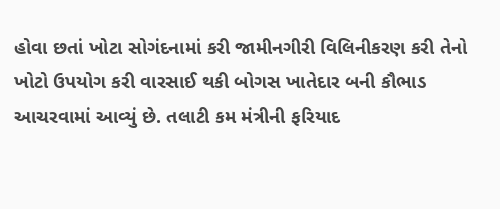હોવા છતાં ખોટા સોગંદનામાં કરી જામીનગીરી વિલિનીકરણ કરી તેનો ખોટો ઉપયોગ કરી વારસાઈ થકી બોગસ ખાતેદાર બની કૌભાડ આચરવામાં આવ્યું છે. તલાટી કમ મંત્રીની ફરિયાદ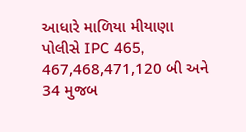આધારે માળિયા મીયાણા પોલીસે IPC 465, 467,468,471,120 બી અને 34 મુજબ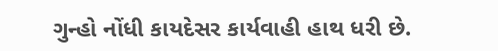ગુન્હો નોંધી કાયદેસર કાર્યવાહી હાથ ધરી છે.